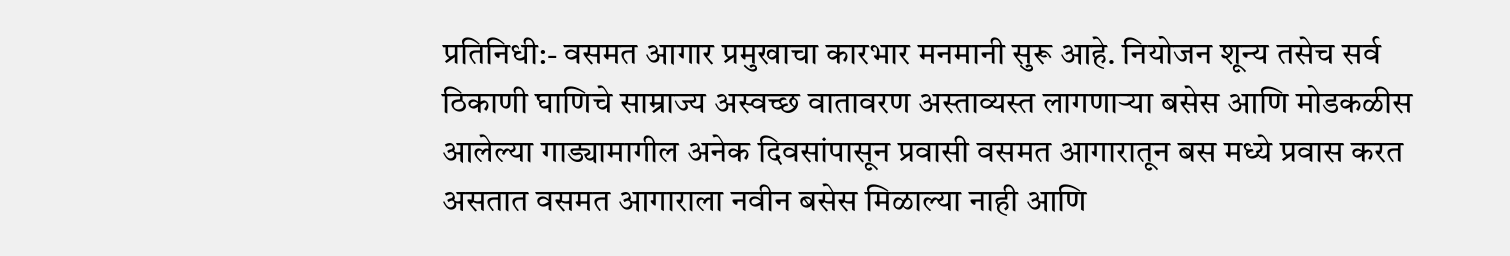प्रतिनिधी:- वसमत आगार प्रमुखाचा कारभार मनमानी सुरू आहे. नियोजन शून्य तसेच सर्व ठिकाणी घाणिचे साम्राज्य अस्वच्छ वातावरण अस्ताव्यस्त लागणाऱ्या बसेस आणि मोडकळीस आलेल्या गाड्यामागील अनेक दिवसांपासून प्रवासी वसमत आगारातून बस मध्ये प्रवास करत असतात वसमत आगाराला नवीन बसेस मिळाल्या नाही आणि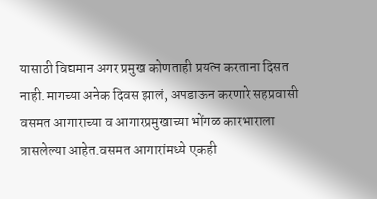यासाठी विद्यमान अगर प्रमुख कोणताही प्रयत्न करताना दिसत नाही.मागच्या अनेक दिवस झालं, अपडाऊन करणारे सहप्रवासी वसमत आगाराच्या व आगारप्रमुखाच्या भोंगळ कारभाराला त्रासलेल्या आहेत.वसमत आगारांमध्ये एकही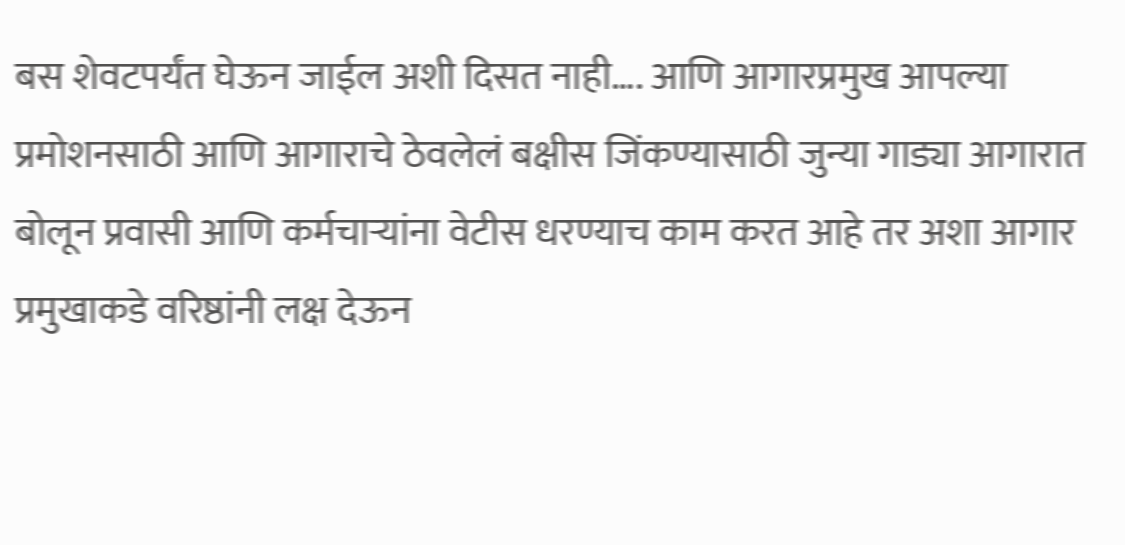बस शेवटपर्यंत घेऊन जाईल अशी दिसत नाही…. आणि आगारप्रमुख आपल्या प्रमोशनसाठी आणि आगाराचे ठेवलेलं बक्षीस जिंकण्यासाठी जुन्या गाड्या आगारात बोलून प्रवासी आणि कर्मचाऱ्यांना वेटीस धरण्याच काम करत आहे तर अशा आगार प्रमुखाकडे वरिष्ठांनी लक्ष देऊन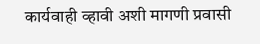कार्यवाही व्हावी अशी मागणी प्रवासी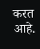करत आहे.